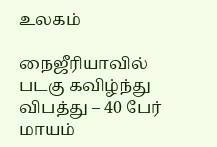உலகம்

நைஜீரியாவில் படகு கவிழ்ந்து விபத்து – 40 பேர் மாயம்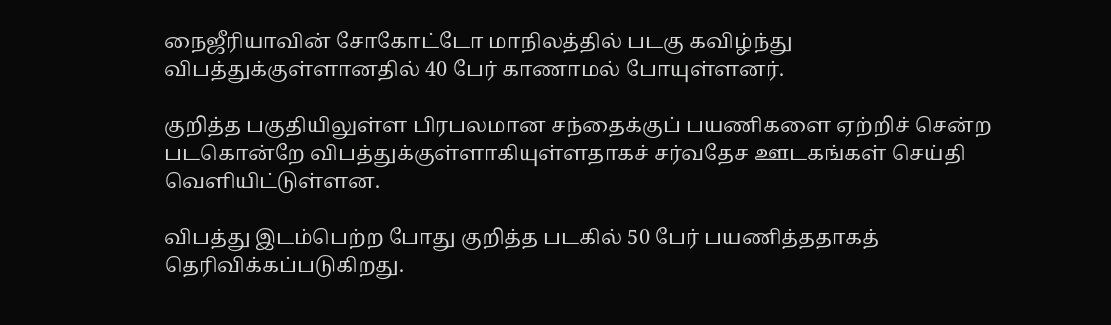நைஜீரியாவின் சோகோட்டோ மாநிலத்தில் படகு கவிழ்ந்து விபத்துக்குள்ளானதில் 40 பேர் காணாமல் போயுள்ளனர்.

குறித்த பகுதியிலுள்ள பிரபலமான சந்தைக்குப் பயணிகளை ஏற்றிச் சென்ற படகொன்றே விபத்துக்குள்ளாகியுள்ளதாகச் சர்வதேச ஊடகங்கள் செய்தி வெளியிட்டுள்ளன.

விபத்து இடம்பெற்ற போது குறித்த படகில் 50 பேர் பயணித்ததாகத் தெரிவிக்கப்படுகிறது.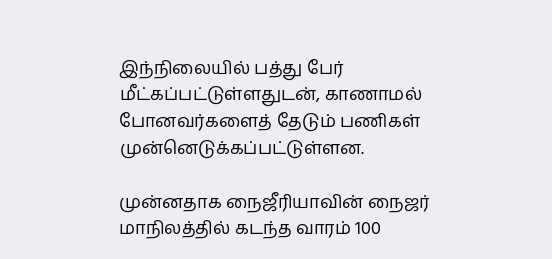இந்நிலையில் பத்து பேர் மீட்கப்பட்டுள்ளதுடன், காணாமல் போனவர்களைத் தேடும் பணிகள் முன்னெடுக்கப்பட்டுள்ளன.

முன்னதாக நைஜீரியாவின் நைஜர் மாநிலத்தில் கடந்த வாரம் 100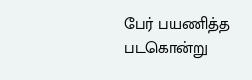பேர் பயணித்த படகொன்று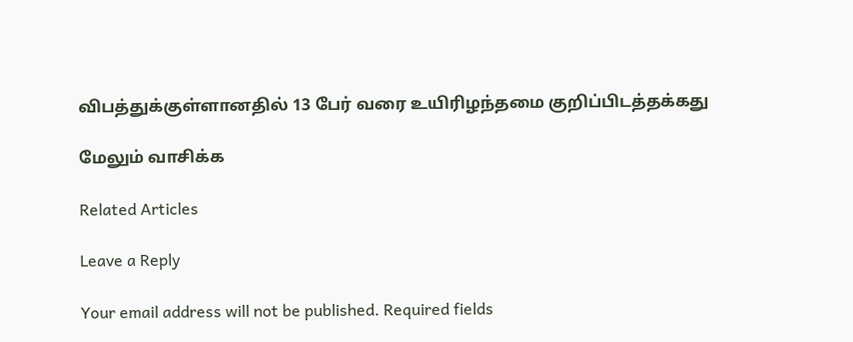விபத்துக்குள்ளானதில் 13 பேர் வரை உயிரிழந்தமை குறிப்பிடத்தக்கது

மேலும் வாசிக்க

Related Articles

Leave a Reply

Your email address will not be published. Required fields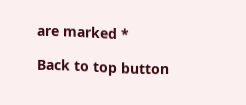are marked *

Back to top button